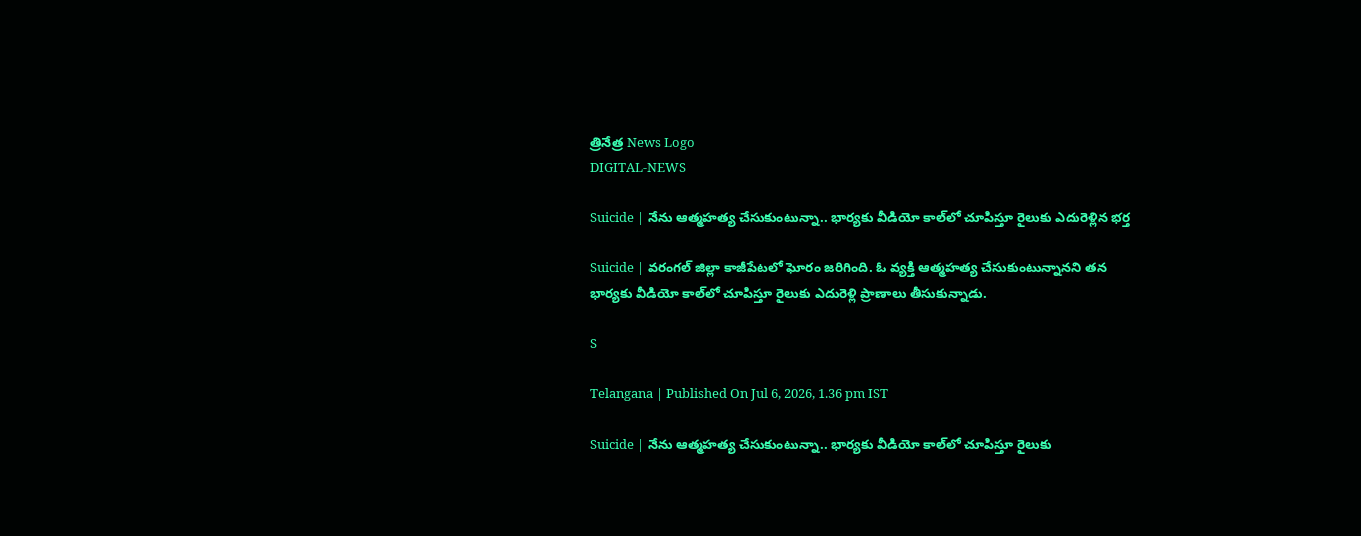త్రినేత్ర News Logo
DIGITAL-NEWS

Suicide | నేను ఆత్మ‌హ‌త్య చేసుకుంటున్నా.. భార్య‌కు వీడియో కాల్‌లో చూపిస్తూ రైలుకు ఎదురెళ్లిన భ‌ర్త‌

Suicide | వ‌రంగ‌ల్ జిల్లా కాజీపేట‌లో ఘోరం జ‌రిగింది. ఓ వ్య‌క్తి ఆత్మ‌హ‌త్య చేసుకుంటున్నాన‌ని త‌న‌ భార్య‌కు వీడియో కాల్‌లో చూపిస్తూ రైలుకు ఎదురెళ్లి ప్రాణాలు తీసుకున్నాడు.

S

Telangana | Published On Jul 6, 2026, 1.36 pm IST

Suicide | నేను ఆత్మ‌హ‌త్య చేసుకుంటున్నా.. భార్య‌కు వీడియో కాల్‌లో చూపిస్తూ రైలుకు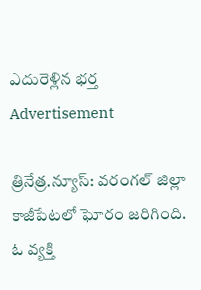ఎదురెళ్లిన భ‌ర్త‌
Advertisement

త్రినేత్ర‌.న్యూస్‌: వ‌రంగ‌ల్ జిల్లా కాజీపేట‌లో ఘోరం జ‌రిగింది. ఓ వ్య‌క్తి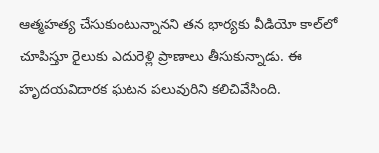ఆత్మ‌హ‌త్య చేసుకుంటున్నాన‌ని త‌న‌ భార్య‌కు వీడియో కాల్‌లో చూపిస్తూ రైలుకు ఎదురెళ్లి ప్రాణాలు తీసుకున్నాడు. ఈ హృద‌య‌విదార‌క ఘ‌ట‌న ప‌లువురిని క‌లిచివేసింది.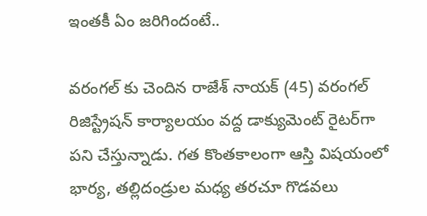ఇంత‌కీ ఏం జ‌రిగిందంటే..

వరంగ‌ల్ కు చెందిన రాజేశ్ నాయ‌క్ (45) వరంగల్‌ రిజిస్ట్రేషన్‌ కార్యాలయం వద్ద డాక్యుమెంట్ రైట‌ర్‌గా పని చేస్తున్నాడు. గ‌త‌ కొంతకాలంగా ఆస్తి విషయంలో భార్య, తల్లిదండ్రుల మధ్య త‌రచూ గొడవలు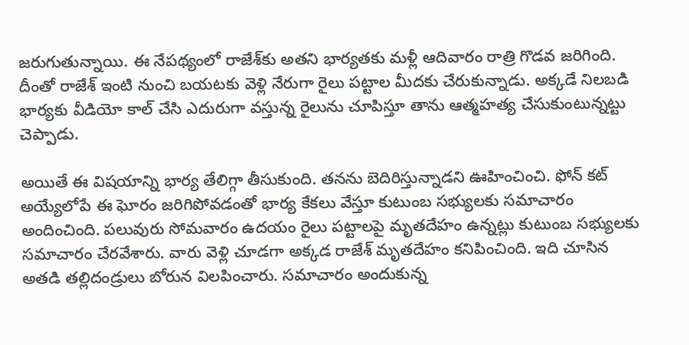జరుగుతున్నాయి. ఈ నేప‌థ్యంలో రాజేశ్‌కు అత‌ని భార్య‌త‌కు మ‌ళ్లీ ఆదివారం రాత్రి గొడ‌వ జ‌రిగింది. దీంతో రాజేశ్ ఇంటి నుంచి బ‌య‌ట‌కు వెళ్లి నేరుగా రైలు పట్టాల మీదకు చేరుకున్నాడు. అక్క‌డే నిలబడి భార్యకు వీడియో కాల్ చేసి ఎదురుగా వ‌స్తున్న రైలును చూపిస్తూ తాను ఆత్మహత్య చేసుకుంటున్నట్టు చెప్పాడు.

అయితే ఈ విష‌యాన్ని భార్య తేలిగ్గా తీసుకుంది. త‌న‌ను బెదిరిస్తున్నాడ‌ని ఊహించించి. ఫోన్ కట్ అయ్యేలోపే ఈ ఘోరం జరిగిపోవడంతో భార్య కేకలు వేస్తూ కుటుంబ సభ్యులకు సమాచారం అందించింది. ప‌లువురు సోమ‌వారం ఉద‌యం రైలు ప‌ట్టాల‌పై మృత‌దేహం ఉన్న‌ట్లు కుటుంబ స‌భ్యుల‌కు స‌మాచారం చేర‌వేశారు. వారు వెళ్లి చూడ‌గా అక్క‌డ రాజేశ్ మృత‌దేహం క‌నిపించింది. ఇది చూసిన అత‌డి త‌ల్లిదండ్రులు బోరున విల‌పించారు. సమాచారం అందుకున్న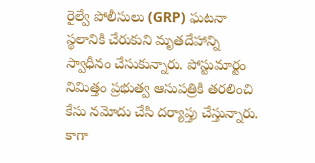రైల్వే పోలీసులు (GRP) ఘటనా స్థలానికి చేరుకుని మృతదేహాన్ని స్వాధీనం చేసుకున్నారు. పోస్టుమార్టం నిమిత్తం ప్రభుత్వ ఆసుపత్రికి తరలించి కేసు నమోదు చేసి ద‌ర్యాప్తు చేస్తున్నారు. కాగా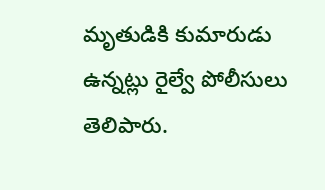మృతుడికి కుమారుడు ఉన్న‌ట్లు రైల్వే పోలీసులు తెలిపారు.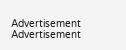Advertisement
Advertisement